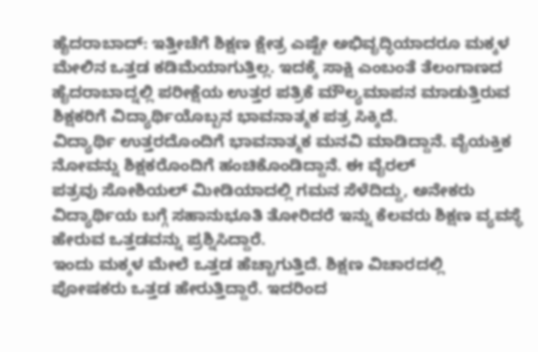ಹೈದರಾಬಾದ್: ಇತ್ತೀಚೆಗೆ ಶಿಕ್ಷಣ ಕ್ಷೇತ್ರ ಎಷ್ಟೇ ಅಭಿವೃದ್ಧಿಯಾದರೂ ಮಕ್ಕಳ ಮೇಲಿನ ಒತ್ತಡ ಕಡಿಮೆಯಾಗುತ್ತಿಲ್ಲ. ಇದಕ್ಕೆ ಸಾಕ್ಷಿ ಎಂಬಂತೆ ತೆಲಂಗಾಣದ ಹೈದರಾಬಾದ್ನಲ್ಲಿ ಪರೀಕ್ಷೆಯ ಉತ್ತರ ಪತ್ರಿಕೆ ಮೌಲ್ಯಮಾಪನ ಮಾಡುತ್ತಿರುವ ಶಿಕ್ಷಕರಿಗೆ ವಿದ್ಯಾರ್ಥಿಯೊಬ್ಬನ ಭಾವನಾತ್ಮಕ ಪತ್ರ ಸಿಕ್ಕಿದೆ.
ವಿದ್ಯಾರ್ಥಿ ಉತ್ತರದೊಂದಿಗೆ ಭಾವನಾತ್ಮಕ ಮನವಿ ಮಾಡಿದ್ದಾನೆ. ವೈಯಕ್ತಿಕ ನೋವನ್ನು ಶಿಕ್ಷಕರೊಂದಿಗೆ ಹಂಚಿಕೊಂಡಿದ್ದಾನೆ. ಈ ವೈರಲ್
ಪತ್ರವು ಸೋಶಿಯಲ್ ಮೀಡಿಯಾದಲ್ಲಿ ಗಮನ ಸೆಳೆದಿದ್ದು, ಅನೇಕರು ವಿದ್ಯಾರ್ಥಿಯ ಬಗ್ಗೆ ಸಹಾನುಭೂತಿ ತೋರಿದರೆ ಇನ್ನು ಕೆಲವರು ಶಿಕ್ಷಣ ವ್ಯವಸ್ಥೆ ಹೇರುವ ಒತ್ತಡವನ್ನು ಪ್ರಶ್ನಿಸಿದ್ದಾರೆ.
ಇಂದು ಮಕ್ಕಳ ಮೇಲೆ ಒತ್ತಡ ಹೆಚ್ಚಾಗುತ್ತಿದೆ. ಶಿಕ್ಷಣ ವಿಚಾರದಲ್ಲಿ ಪೋಷಕರು ಒತ್ತಡ ಹೇರುತ್ತಿದ್ದಾರೆ. ಇದರಿಂದ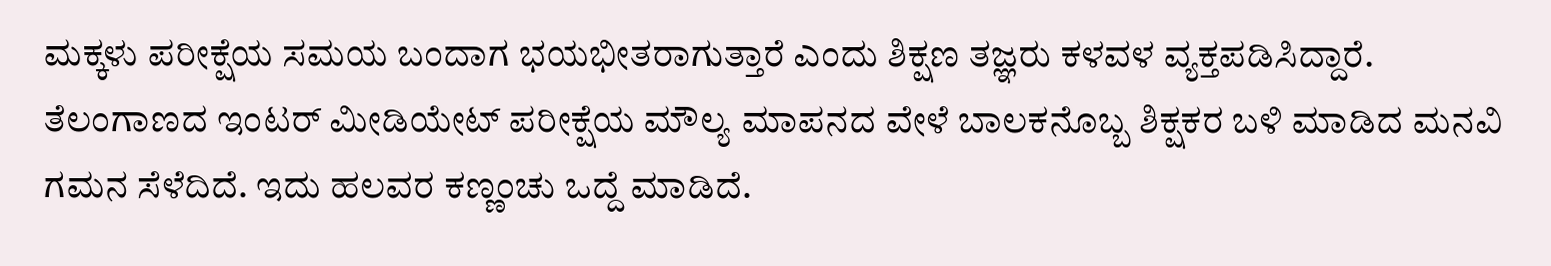ಮಕ್ಕಳು ಪರೀಕ್ಷೆಯ ಸಮಯ ಬಂದಾಗ ಭಯಭೀತರಾಗುತ್ತಾರೆ ಎಂದು ಶಿಕ್ಷಣ ತಜ್ಞರು ಕಳವಳ ವ್ಯಕ್ತಪಡಿಸಿದ್ದಾರೆ. ತೆಲಂಗಾಣದ ಇಂಟರ್ ಮೀಡಿಯೇಟ್ ಪರೀಕ್ಷೆಯ ಮೌಲ್ಯ ಮಾಪನದ ವೇಳೆ ಬಾಲಕನೊಬ್ಬ ಶಿಕ್ಷಕರ ಬಳಿ ಮಾಡಿದ ಮನವಿ ಗಮನ ಸೆಳೆದಿದೆ. ಇದು ಹಲವರ ಕಣ್ಣಂಚು ಒದ್ದೆ ಮಾಡಿದೆ.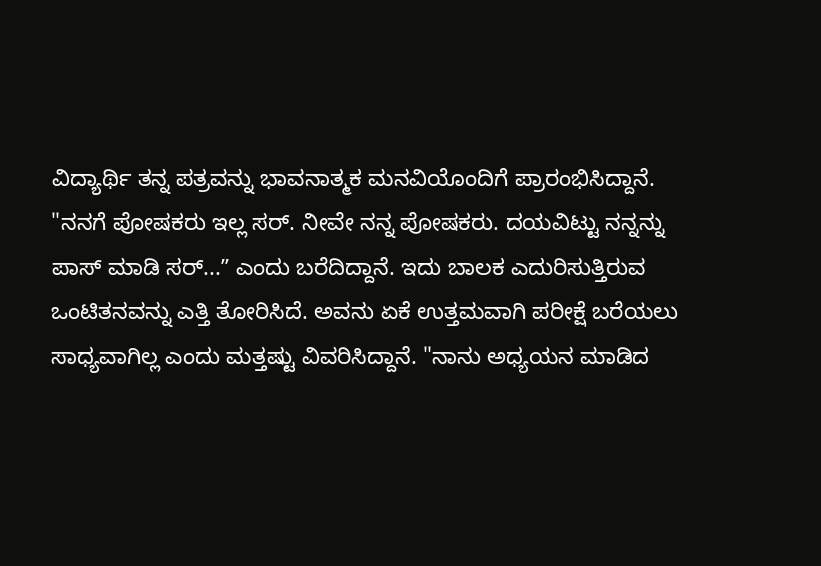ವಿದ್ಯಾರ್ಥಿ ತನ್ನ ಪತ್ರವನ್ನು ಭಾವನಾತ್ಮಕ ಮನವಿಯೊಂದಿಗೆ ಪ್ರಾರಂಭಿಸಿದ್ದಾನೆ. "ನನಗೆ ಪೋಷಕರು ಇಲ್ಲ ಸರ್. ನೀವೇ ನನ್ನ ಪೋಷಕರು. ದಯವಿಟ್ಟು ನನ್ನನ್ನು ಪಾಸ್ ಮಾಡಿ ಸರ್...ʼʼ ಎಂದು ಬರೆದಿದ್ದಾನೆ. ಇದು ಬಾಲಕ ಎದುರಿಸುತ್ತಿರುವ ಒಂಟಿತನವನ್ನು ಎತ್ತಿ ತೋರಿಸಿದೆ. ಅವನು ಏಕೆ ಉತ್ತಮವಾಗಿ ಪರೀಕ್ಷೆ ಬರೆಯಲು ಸಾಧ್ಯವಾಗಿಲ್ಲ ಎಂದು ಮತ್ತಷ್ಟು ವಿವರಿಸಿದ್ದಾನೆ. "ನಾನು ಅಧ್ಯಯನ ಮಾಡಿದ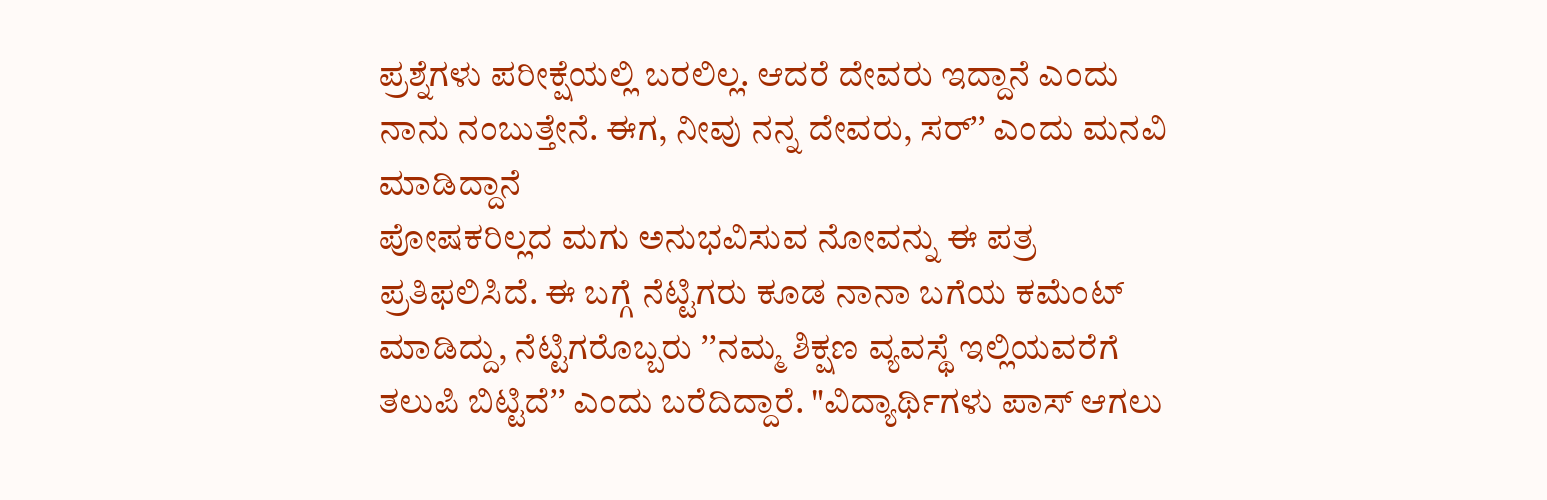ಪ್ರಶ್ನೆಗಳು ಪರೀಕ್ಷೆಯಲ್ಲಿ ಬರಲಿಲ್ಲ. ಆದರೆ ದೇವರು ಇದ್ದಾನೆ ಎಂದು ನಾನು ನಂಬುತ್ತೇನೆ. ಈಗ, ನೀವು ನನ್ನ ದೇವರು, ಸರ್ʼʼ ಎಂದು ಮನವಿ ಮಾಡಿದ್ದಾನೆ
ಪೋಷಕರಿಲ್ಲದ ಮಗು ಅನುಭವಿಸುವ ನೋವನ್ನು ಈ ಪತ್ರ ಪ್ರತಿಫಲಿಸಿದೆ. ಈ ಬಗ್ಗೆ ನೆಟ್ಟಿಗರು ಕೂಡ ನಾನಾ ಬಗೆಯ ಕಮೆಂಟ್ ಮಾಡಿದ್ದು, ನೆಟ್ಟಿಗರೊಬ್ಬರು ʼʼನಮ್ಮ ಶಿಕ್ಷಣ ವ್ಯವಸ್ಥೆ ಇಲ್ಲಿಯವರೆಗೆ ತಲುಪಿ ಬಿಟ್ಟಿದೆʼʼ ಎಂದು ಬರೆದಿದ್ದಾರೆ. "ವಿದ್ಯಾರ್ಥಿಗಳು ಪಾಸ್ ಆಗಲು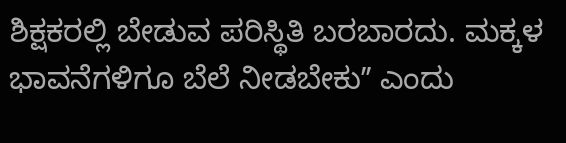ಶಿಕ್ಷಕರಲ್ಲಿ ಬೇಡುವ ಪರಿಸ್ಥಿತಿ ಬರಬಾರದು. ಮಕ್ಕಳ ಭಾವನೆಗಳಿಗೂ ಬೆಲೆ ನೀಡಬೇಕುʼʼ ಎಂದು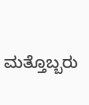ಮತ್ತೊಬ್ಬರು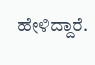ಹೇಳಿದ್ದಾರೆ.